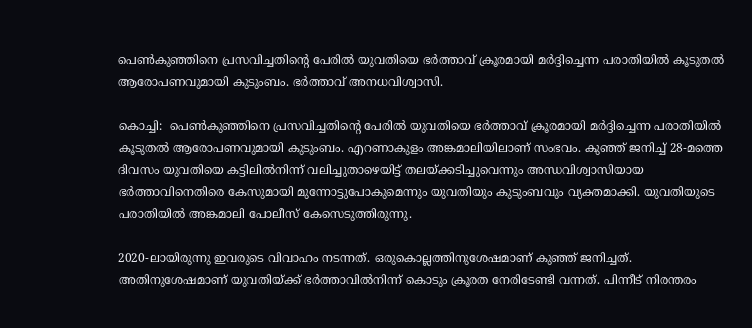പെണ്‍കുഞ്ഞിനെ പ്രസവിച്ചതിന്റെ പേരില്‍ യുവതിയെ ഭർത്താവ് ക്രൂരമായി മർദ്ദിച്ചെന്ന പരാതിയിൽ കൂടുതൽ ആരോപണവുമായി കുടുംബം. ഭർത്താവ് അനധവിശ്വാസി.

കൊച്ചി:  പെണ്‍കുഞ്ഞിനെ പ്രസവിച്ചതിന്റെ പേരില്‍ യുവതിയെ ഭർത്താവ് ക്രൂരമായി മർദ്ദിച്ചെന്ന പരാതിയിൽ കൂടുതൽ ആരോപണവുമായി കുടുംബം. എറണാകുളം അങ്കമാലിയിലാണ് സംഭവം. കുഞ്ഞ് ജനിച്ച് 28-മത്തെ ദിവസം യുവതിയെ കട്ടിലില്‍നിന്ന് വലിച്ചുതാഴെയിട്ട് തലയ്ക്കടിച്ചുവെന്നും അന്ധവിശ്വാസിയായ ഭര്‍ത്താവിനെതിരെ കേസുമായി മുന്നോട്ടുപോകുമെന്നും യുവതിയും കുടുംബവും വ്യക്തമാക്കി. യുവതിയുടെ പരാതിയില്‍ അങ്കമാലി പോലീസ് കേസെടുത്തിരുന്നു.

2020-ലായിരുന്നു ഇവരുടെ വിവാഹം നടന്നത്. ഒരുകൊല്ലത്തിനുശേഷമാണ് കുഞ്ഞ് ജനിച്ചത്. അതിനുശേഷമാണ് യുവതിയ്ക്ക് ഭര്‍ത്താവില്‍നിന്ന് കൊടും ക്രൂരത നേരിടേണ്ടി വന്നത്. പിന്നീട് നിരന്തരം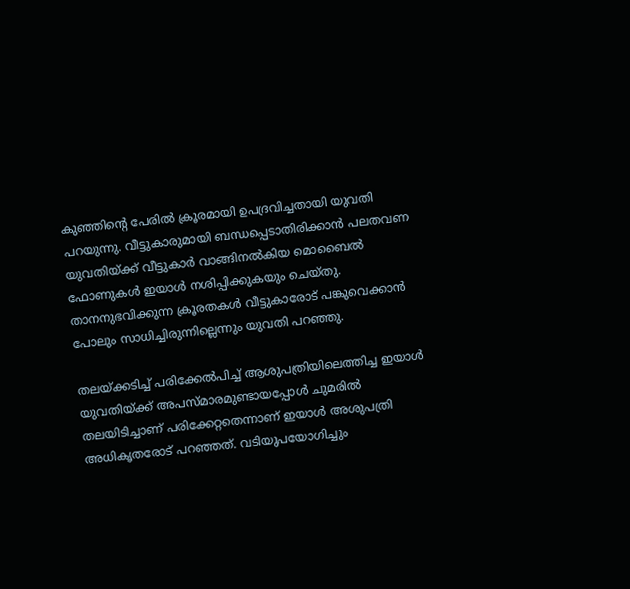കുഞ്ഞിന്റെ പേരില്‍ ക്രൂരമായി ഉപദ്രവിച്ചതായി യുവതി പറയുന്നു. വീട്ടുകാരുമായി ബന്ധപ്പെടാതിരിക്കാന്‍ പലതവണ യുവതിയ്ക്ക് വീട്ടുകാര്‍ വാങ്ങിനല്‍കിയ മൊബൈല്‍ ഫോണുകള്‍ ഇയാള്‍ നശിപ്പിക്കുകയും ചെയ്തു. താനനുഭവിക്കുന്ന ക്രൂരതകള്‍ വീട്ടുകാരോട്‌ പങ്കുവെക്കാന്‍ പോലും സാധിച്ചിരുന്നില്ലെന്നും യുവതി പറഞ്ഞു.

തലയ്ക്കടിച്ച് പരിക്കേല്‍പിച്ച് ആശുപത്രിയിലെത്തിച്ച ഇയാള്‍ യുവതിയ്ക്ക് അപസ്മാരമുണ്ടായപ്പോള്‍ ചുമരില്‍ തലയിടിച്ചാണ് പരിക്കേറ്റതെന്നാണ് ഇയാള്‍ അശുപത്രി അധികൃതരോട് പറഞ്ഞത്. വടിയുപയോഗിച്ചും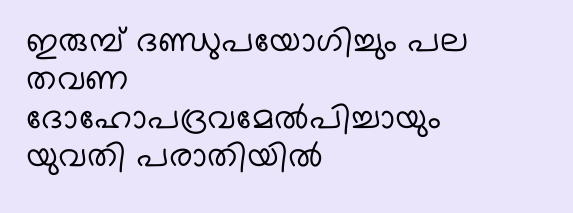ഇരുമ്പ് ദണ്ഡുപയോഗിച്ചും പല തവണ ദോഹോപദ്രവമേല്‍പിച്ചായും യുവതി പരാതിയില്‍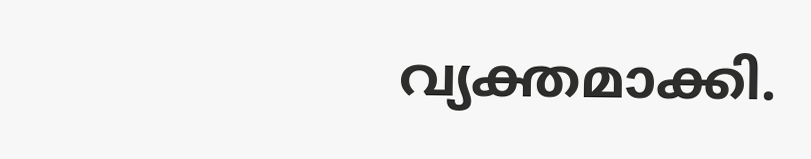വ്യക്തമാക്കി.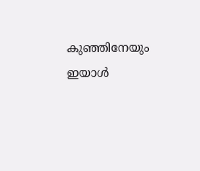കുഞ്ഞിനേയും ഇയാള്‍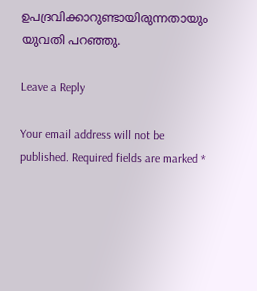ഉപദ്രവിക്കാറുണ്ടായിരുന്നതായും യുവതി പറഞ്ഞു.

Leave a Reply

Your email address will not be published. Required fields are marked *